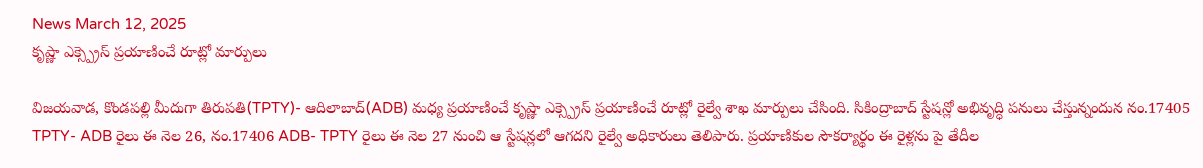News March 12, 2025
కృష్ణా ఎక్స్ప్రెస్ ప్రయాణించే రూట్లో మార్పులు

విజయవాడ, కొండపల్లి మీదుగా తిరుపతి(TPTY)- ఆదిలాబాద్(ADB) మధ్య ప్రయాణించే కృష్ణా ఎక్స్ప్రెస్ ప్రయాణించే రూట్లో రైల్వే శాఖ మార్పులు చేసింది. సికింద్రాబాద్ స్టేషన్లో అభివృద్ధి పనులు చేస్తున్నందున నం.17405 TPTY- ADB రైలు ఈ నెల 26, నం.17406 ADB- TPTY రైలు ఈ నెల 27 నుంచి ఆ స్టేషన్లలో ఆగదని రైల్వే అధికారులు తెలిపారు. ప్రయాణికుల సౌకర్యార్థం ఈ రైళ్లను పై తేదీల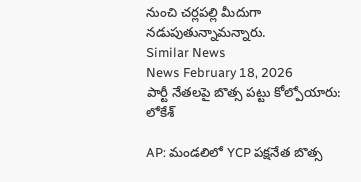నుంచి చర్లపల్లి మీదుగా నడుపుతున్నామన్నారు.
Similar News
News February 18, 2026
పార్టీ నేతలపై బొత్స పట్టు కోల్పోయారు: లోకేశ్

AP: మండలిలో YCP పక్షనేత బొత్స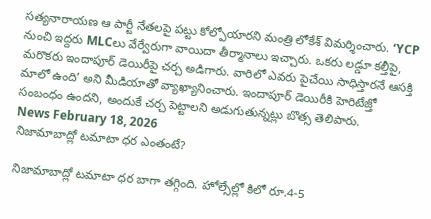సత్యనారాయణ ఆ పార్టీ నేతలపై పట్టు కోల్పోయారని మంత్రి లోకేశ్ విమర్శించారు. ‘YCP నుంచి ఇద్దరు MLCలు వేర్వేరుగా వాయిదా తీర్మానాలు ఇచ్చారు. ఒకరు లడ్డూ కల్తీపై, మరొకరు ఇందాపూర్ డెయిరీపై చర్చ అడిగారు. వారిలో ఎవరు పైచేయి సాధిస్తారనే ఆసక్తి మాలో ఉంది’ అని మీడియాతో వ్యాఖ్యానించారు. ఇందాపూర్ డెయిరీకి హెరిటేజ్తో సంబంధం ఉందని, అందుకే చర్చ పెట్టాలని అడుగుతున్నట్లు బొత్స తెలిపారు.
News February 18, 2026
నిజామాబాద్లో టమాటా ధర ఎంతంటే?

నిజామాబాద్లో టమాటా ధర బాగా తగ్గింది. హోల్సేల్లో కిలో రూ.4-5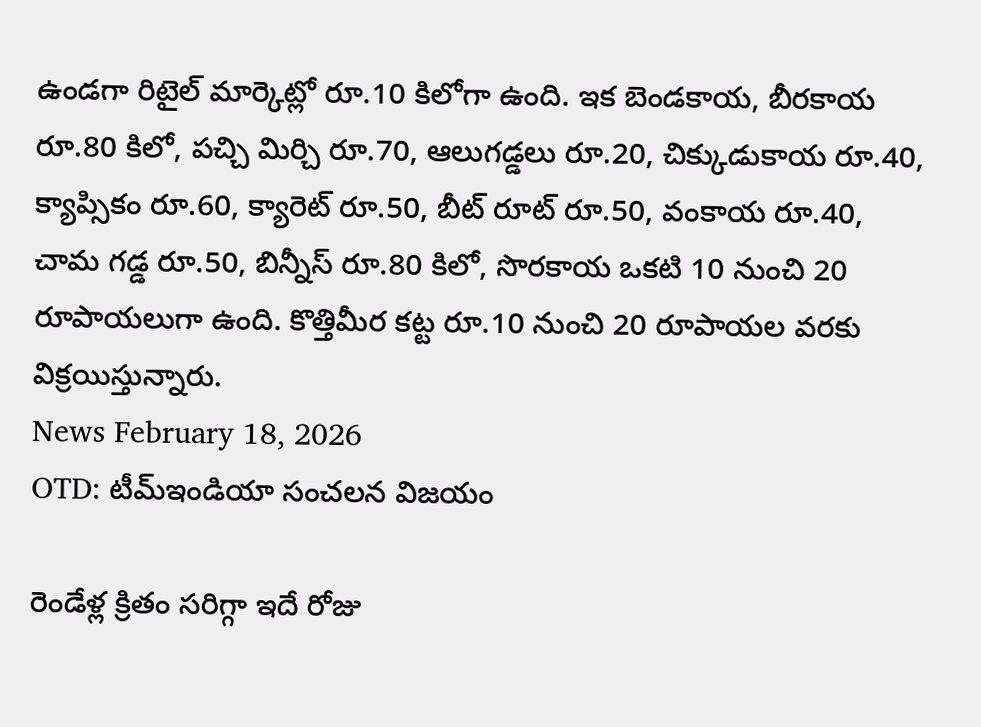ఉండగా రిటైల్ మార్కెట్లో రూ.10 కిలోగా ఉంది. ఇక బెండకాయ, బీరకాయ రూ.80 కిలో, పచ్చి మిర్చి రూ.70, ఆలుగడ్డలు రూ.20, చిక్కుడుకాయ రూ.40, క్యాప్సికం రూ.60, క్యారెట్ రూ.50, బీట్ రూట్ రూ.50, వంకాయ రూ.40, చామ గడ్డ రూ.50, బిన్నీస్ రూ.80 కిలో, సొరకాయ ఒకటి 10 నుంచి 20 రూపాయలుగా ఉంది. కొత్తిమీర కట్ట రూ.10 నుంచి 20 రూపాయల వరకు విక్రయిస్తున్నారు.
News February 18, 2026
OTD: టీమ్ఇండియా సంచలన విజయం

రెండేళ్ల క్రితం సరిగ్గా ఇదే రోజు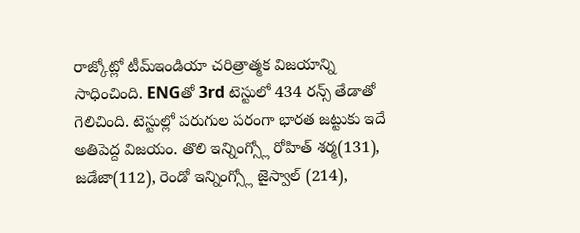రాజ్కోట్లో టీమ్ఇండియా చరిత్రాత్మక విజయాన్ని సాధించింది. ENGతో 3rd టెస్టులో 434 రన్స్ తేడాతో గెలిచింది. టెస్టుల్లో పరుగుల పరంగా భారత జట్టుకు ఇదే అతిపెద్ద విజయం. తొలి ఇన్నింగ్స్లో రోహిత్ శర్మ(131), జడేజా(112), రెండో ఇన్నింగ్స్లో జైస్వాల్ (214),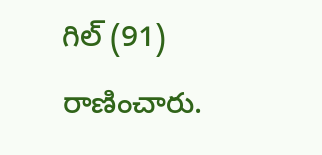గిల్ (91) రాణించారు.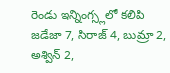రెండు ఇన్నింగ్స్లలో కలిపి జడేజా 7, సిరాజ్ 4, బుమ్రా 2, అశ్విన్ 2,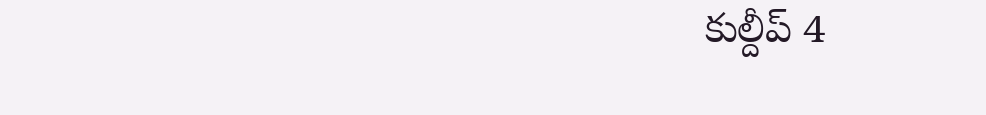కుల్దీప్ 4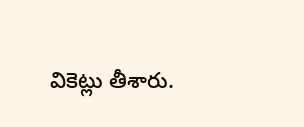వికెట్లు తీశారు.